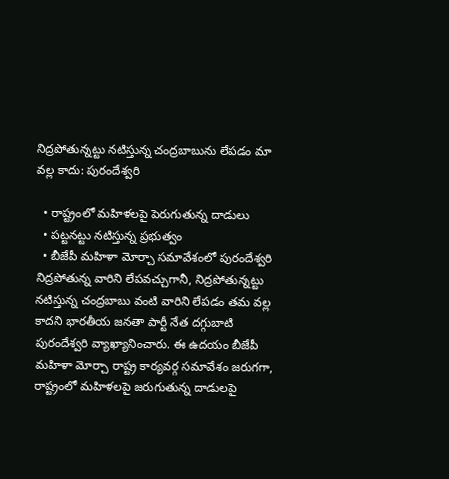నిద్రపోతున్నట్టు నటిస్తున్న చంద్రబాబును లేపడం మా వల్ల కాదు: పురందేశ్వరి

  • రాష్ట్రంలో మహిళలపై పెరుగుతున్న దాడులు
  • పట్టనట్టు నటిస్తున్న ప్రభుత్వం
  • బీజేపీ మహిళా మోర్చా సమావేశంలో పురందేశ్వరి
నిద్రపోతున్న వారిని లేపవచ్చుగానీ, నిద్రపోతున్నట్టు నటిస్తున్న చంద్రబాబు వంటి వారిని లేపడం తమ వల్ల కాదని భారతీయ జనతా పార్టీ నేత దగ్గుబాటి పురందేశ్వరి వ్యాఖ్యానించారు. ఈ ఉదయం బీజేపీ మహిళా మోర్చా రాష్ట్ర కార్యవర్గ సమావేశం జరుగగా, రాష్ట్రంలో మహిళలపై జరుగుతున్న దాడులపై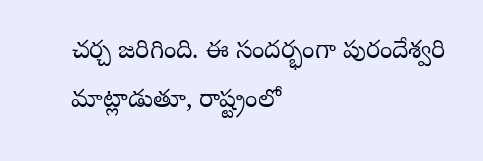చర్చ జరిగింది. ఈ సందర్భంగా పురందేశ్వరి మాట్లాడుతూ, రాష్ట్రంలో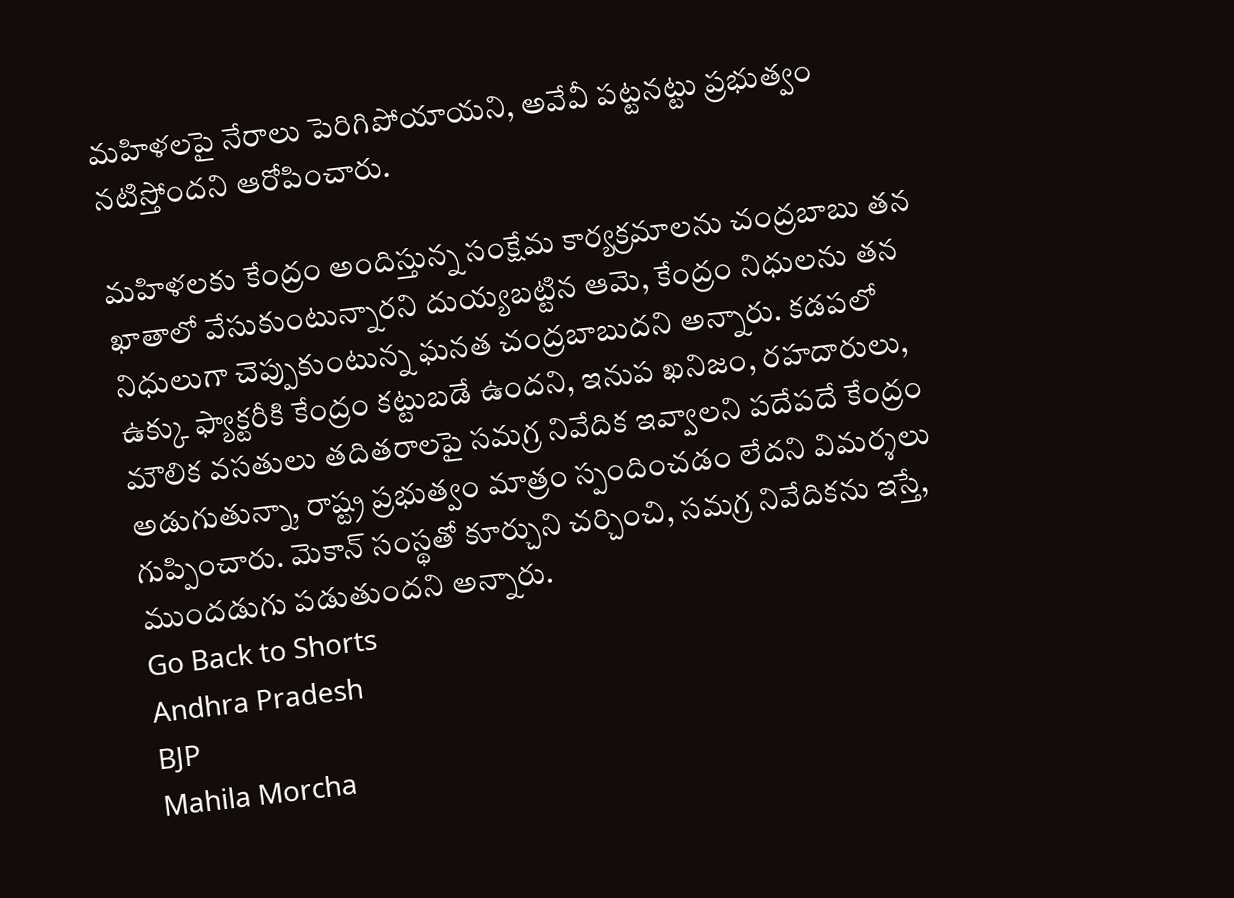మహిళలపై నేరాలు పెరిగిపోయాయని, అవేవీ పట్టనట్టు ప్రభుత్వం నటిస్తోందని ఆరోపించారు.

మహిళలకు కేంద్రం అందిస్తున్న సంక్షేమ కార్యక్రమాలను చంద్రబాబు తన ఖాతాలో వేసుకుంటున్నారని దుయ్యబట్టిన ఆమె, కేంద్రం నిధులను తన నిధులుగా చెప్పుకుంటున్న ఘనత చంద్రబాబుదని అన్నారు. కడపలో ఉక్కు ఫ్యాక్టరీకి కేంద్రం కట్టుబడే ఉందని, ఇనుప ఖనిజం, రహదారులు, మౌలిక వసతులు తదితరాలపై సమగ్ర నివేదిక ఇవ్వాలని పదేపదే కేంద్రం అడుగుతున్నా, రాష్ట్ర ప్రభుత్వం మాత్రం స్పందించడం లేదని విమర్శలు గుప్పించారు. మెకాన్ సంస్థతో కూర్చుని చర్చించి, సమగ్ర నివేదికను ఇస్తే, ముందడుగు పడుతుందని అన్నారు.
Go Back to Shorts
Andhra Pradesh
BJP
Mahila Morcha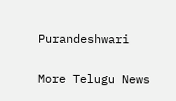Purandeshwari

More Telugu News